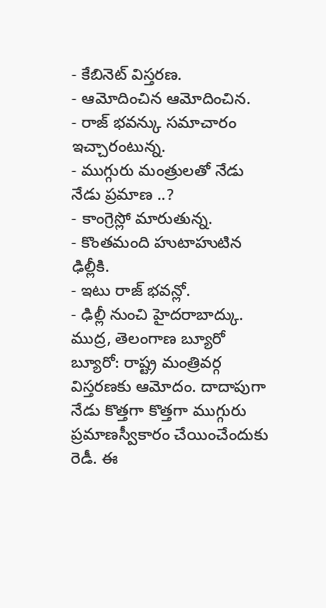- కేబినెట్ విస్తరణ.
- ఆమోదించిన ఆమోదించిన.
- రాజ్ భవన్కు సమాచారం ఇచ్చారంటున్న.
- ముగ్గురు మంత్రులతో నేడు నేడు ప్రమాణ ..?
- కాంగ్రెస్లో మారుతున్న.
- కొంతమంది హుటాహుటిన ఢిల్లీకి.
- ఇటు రాజ్ భవన్లో.
- ఢిల్లీ నుంచి హైదరాబాద్కు.
ముద్ర, తెలంగాణ బ్యూరో బ్యూరో: రాష్ట్ర మంత్రివర్గ విస్తరణకు ఆమోదం. దాదాపుగా నేడు కొత్తగా కొత్తగా ముగ్గురు ప్రమాణస్వీకారం చేయించేందుకు రెడీ. ఈ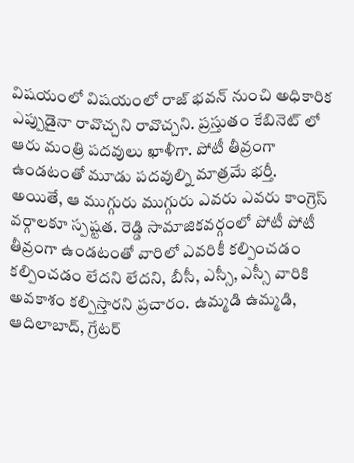విషయంలో విషయంలో రాజ్ భవన్ నుంచి అధికారిక ఎప్పుడైనా రావొచ్చని రావొచ్చని. ప్రస్తుతం కేబినెట్ లో ఆరు మంత్రి పదవులు ఖాళీగా. పోటీ తీవ్రంగా ఉండటంతో మూడు పదవుల్ని మాత్రమే భర్తీ. అయితే, ఆ ముగ్గురు ముగ్గురు ఎవరు ఎవరు కాంగ్రెస్ వర్గాలకూ స్పష్టత. రెడ్డి సామాజికవర్గంలో పోటీ పోటీ తీవ్రంగా ఉండటంతో వారిలో ఎవరికీ కల్పించడం కల్పించడం లేదని లేదని, బీసీ, ఎస్సీ, ఎస్సీ వారికి అవకాశం కల్పిస్తారని ప్రచారం. ఉమ్మడి ఉమ్మడి, ఆదిలాబాద్, గ్రేటర్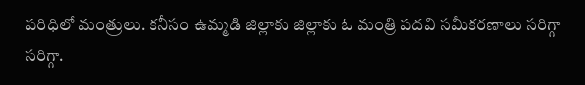పరిధిలో మంత్రులు. కనీసం ఉమ్మడి జిల్లాకు జిల్లాకు ఓ మంత్రి పదవి సమీకరణాలు సరిగ్గా సరిగ్గా.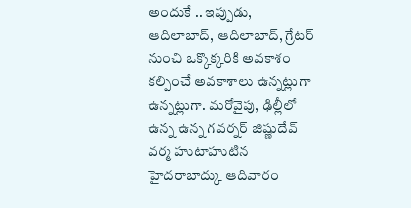అందుకే .. ఇప్పుడు, ఆదిలాబాద్, ఆదిలాబాద్, గ్రేటర్ నుంచి ఒక్కొక్కరికి అవకాశం కల్పించే అవకాశాలు ఉన్నట్లుగా ఉన్నట్లుగా. మరోవైపు, ఢిల్లీలో ఉన్న ఉన్న గవర్నర్ జిష్ణుదేవ్ వర్మ హుటాహుటిన హైదరాబాద్కు ఆదివారం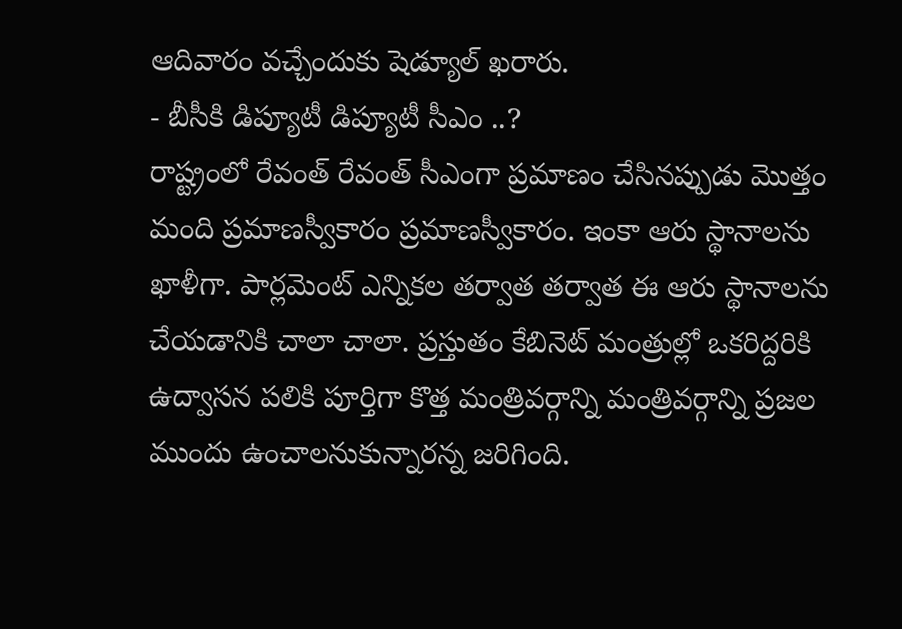ఆదివారం వచ్చేందుకు షెడ్యూల్ ఖరారు.
- బీసీకి డిప్యూటీ డిప్యూటీ సీఎం ..?
రాష్ట్రంలో రేవంత్ రేవంత్ సీఎంగా ప్రమాణం చేసినప్పుడు మొత్తం మంది ప్రమాణస్వీకారం ప్రమాణస్వీకారం. ఇంకా ఆరు స్థానాలను ఖాళీగా. పార్లమెంట్ ఎన్నికల తర్వాత తర్వాత ఈ ఆరు స్థానాలను చేయడానికి చాలా చాలా. ప్రస్తుతం కేబినెట్ మంత్రుల్లో ఒకరిద్దరికి ఉద్వాసన పలికి పూర్తిగా కొత్త మంత్రివర్గాన్ని మంత్రివర్గాన్ని ప్రజల ముందు ఉంచాలనుకున్నారన్న జరిగింది.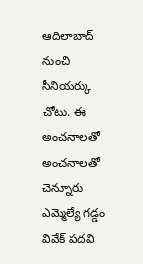ఆదిలాబాద్ నుంచి సీనియర్కు చోటు. ఈ అంచనాలతో అంచనాలతో చెన్నూరు ఎమ్మెల్యే గడ్డం వివేక్ పదవి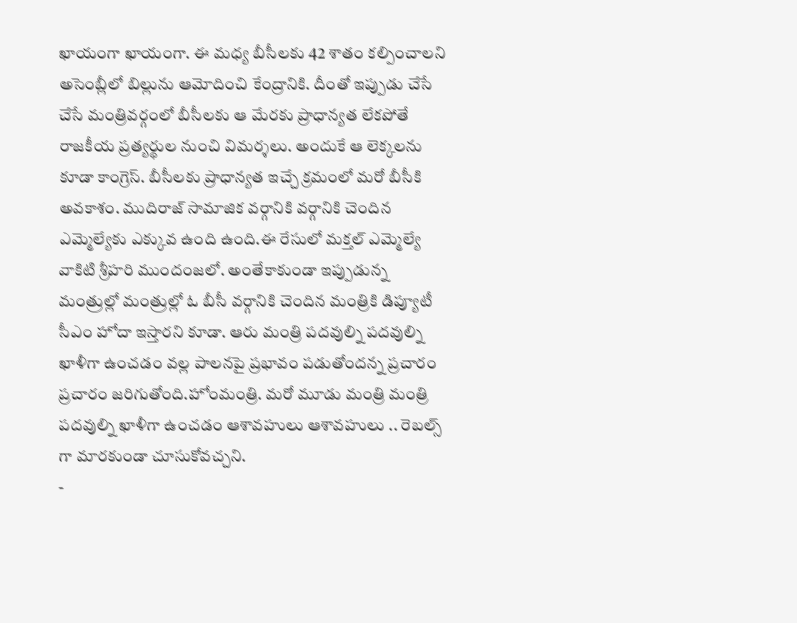ఖాయంగా ఖాయంగా. ఈ మధ్య బీసీలకు 42 శాతం కల్పించాలని అసెంబ్లీలో బిల్లును ఆమోదించి కేంద్రానికి. దీంతో ఇప్పుడు చేసే చేసే మంత్రివర్గంలో బీసీలకు ఆ మేరకు ప్రాధాన్యత లేకపోతే రాజకీయ ప్రత్యర్థుల నుంచి విమర్శలు. అందుకే ఆ లెక్కలను కూడా కాంగ్రెస్. బీసీలకు ప్రాధాన్యత ఇచ్చే క్రమంలో మరో బీసీకి అవకాశం. ముదిరాజ్ సామాజిక వర్గానికి వర్గానికి చెందిన ఎమ్మెల్యేకు ఎక్కువ ఉంది ఉంది.ఈ రేసులో మక్తల్ ఎమ్మెల్యే వాకిటి శ్రీహరి ముందంజలో. అంతేకాకుండా ఇప్పుడున్న మంత్రుల్లో మంత్రుల్లో ఓ బీసీ వర్గానికి చెందిన మంత్రికి డిప్యూటీ సీఎం హోదా ఇస్తారని కూడా. ఆరు మంత్రి పదవుల్ని పదవుల్ని ఖాళీగా ఉంచడం వల్ల పాలనపై ప్రభావం పడుతోందన్న ప్రచారం ప్రచారం జరిగుతోంది.హోంమంత్రి. మరో మూడు మంత్రి మంత్రి పదవుల్ని ఖాళీగా ఉంచడం ఆశావహులు ఆశావహులు .. రెబల్స్ గా మారకుండా చూసుకోవచ్చని.
-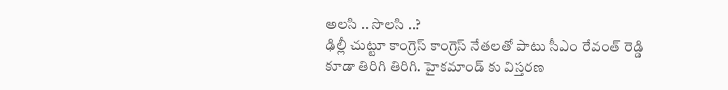అలసి .. సొలసి ..?
ఢిల్లీ చుట్టూ కాంగ్రెస్ కాంగ్రెస్ నేతలతో పాటు సీఎం రేవంత్ రెడ్డి కూడా తిరిగి తిరిగి. హైకమాండ్ కు విస్తరణ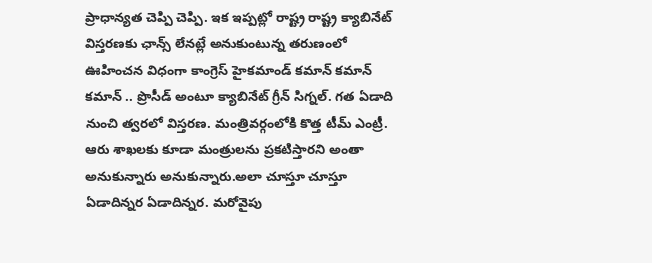ప్రాధాన్యత చెప్పి చెప్పి. ఇక ఇప్పట్లో రాష్ట్ర రాష్ట్ర క్యాబినేట్ విస్తరణకు ఛాన్స్ లేనట్లే అనుకుంటున్న తరుణంలో ఊహించన విధంగా కాంగ్రెస్ హైకమాండ్ కమాన్ కమాన్ కమాన్ .. ప్రొసీడ్ అంటూ క్యాబినేట్ గ్రీన్ సిగ్నల్. గత ఏడాది నుంచి త్వరలో విస్తరణ. మంత్రివర్గంలోకి కొత్త టీమ్ ఎంట్రీ. ఆరు శాఖలకు కూడా మంత్రులను ప్రకటిస్తారని అంతా అనుకున్నారు అనుకున్నారు.అలా చూస్తూ చూస్తూ ఏడాదిన్నర ఏడాదిన్నర. మరోవైపు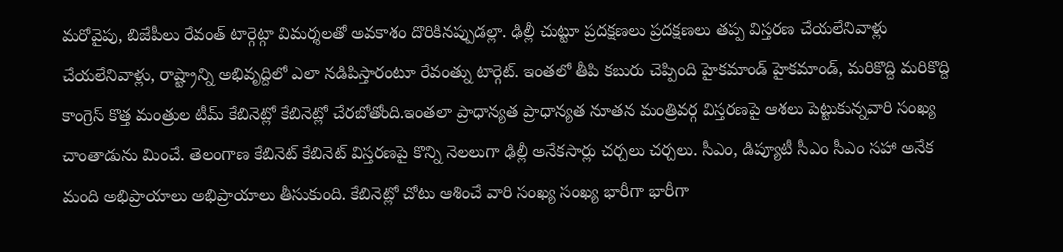మరోవైపు, బిజేపీలు రేవంత్ టార్గెట్గా విమర్శలతో అవకాశం దొరికినప్పుడల్లా. ఢిల్లీ చుట్టూ ప్రదక్షణలు ప్రదక్షణలు తప్ప విస్తరణ చేయలేనివాళ్లు చేయలేనివాళ్లు, రాష్ట్రాన్ని అభివృద్దిలో ఎలా నడిపిస్తారంటూ రేవంత్ను టార్గెట్. ఇంతలో తీపి కబురు చెప్పింది హైకమాండ్ హైకమాండ్, మరికొద్ది మరికొద్ది కాంగ్రెస్ కొత్త మంత్రుల టీమ్ కేబినెట్లో కేబినెట్లో చేరబోతోంది.ఇంతలా ప్రాధాన్యత ప్రాధాన్యత నూతన మంత్రివర్గ విస్తరణపై ఆశలు పెట్టుకున్నవారి సంఖ్య చాంతాడును మించే. తెలంగాణ కేబినెట్ కేబినెట్ విస్తరణపై కొన్ని నెలలుగా ఢిల్లీ అనేకసార్లు చర్చలు చర్చలు. సీఎం, డిప్యూటీ సీఎం సీఎం సహా అనేక మంది అభిప్రాయాలు అభిప్రాయాలు తీసుకుంది. కేబినెట్లో చోటు ఆశించే వారి సంఖ్య సంఖ్య భారీగా భారీగా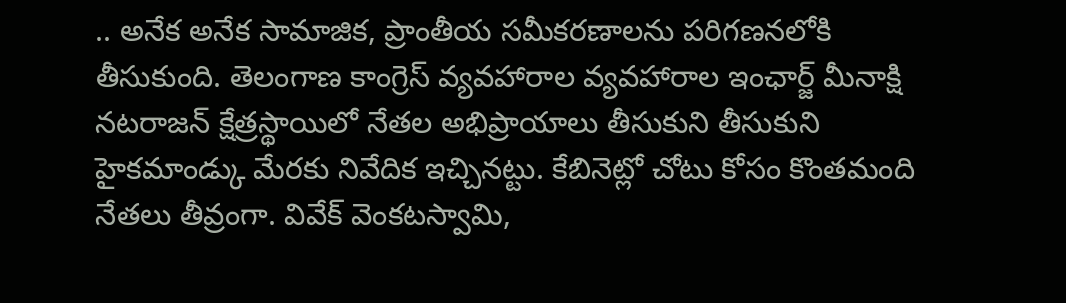.. అనేక అనేక సామాజిక, ప్రాంతీయ సమీకరణాలను పరిగణనలోకి తీసుకుంది. తెలంగాణ కాంగ్రెస్ వ్యవహారాల వ్యవహారాల ఇంఛార్జ్ మీనాక్షి నటరాజన్ క్షేత్రస్థాయిలో నేతల అభిప్రాయాలు తీసుకుని తీసుకుని హైకమాండ్కు మేరకు నివేదిక ఇచ్చినట్టు. కేబినెట్లో చోటు కోసం కొంతమంది నేతలు తీవ్రంగా. వివేక్ వెంకటస్వామి,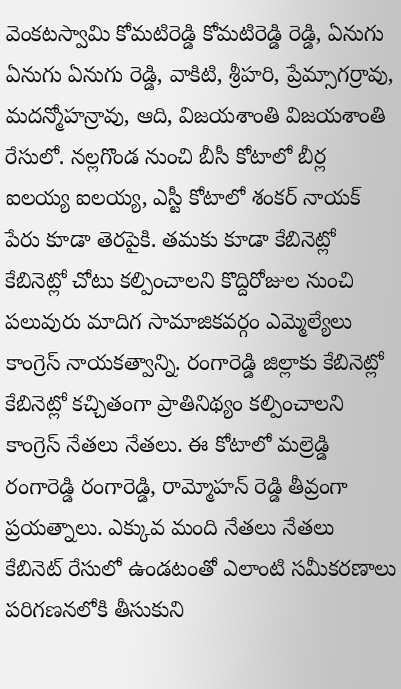వెంకటస్వామి కోమటిరెడ్డి కోమటిరెడ్డి రెడ్డి, ఏనుగు ఏనుగు ఏనుగు రెడ్డి, వాకిటి, శ్రీహరి, ప్రేమ్సాగర్రావు, మదన్మోహన్రావు, ఆది, విజయశాంతి విజయశాంతి రేసులో. నల్లగొండ నుంచి బీసీ కోటాలో బీర్ల ఐలయ్య ఐలయ్య, ఎస్టీ కోటాలో శంకర్ నాయక్ పేరు కూడా తెరపైకి. తమకు కూడా కేబినెట్లో కేబినెట్లో చోటు కల్పించాలని కొద్దిరోజుల నుంచి పలువురు మాదిగ సామాజికవర్గం ఎమ్మెల్యేలు కాంగ్రెస్ నాయకత్వాన్ని. రంగారెడ్డి జిల్లాకు కేబినెట్లో కేబినెట్లో కచ్చితంగా ప్రాతినిథ్యం కల్పించాలని కాంగ్రెస్ నేతలు నేతలు. ఈ కోటాలో మల్రెడ్డి రంగారెడ్డి రంగారెడ్డి, రామ్మోహన్ రెడ్డి తీవ్రంగా ప్రయత్నాలు. ఎక్కువ మంది నేతలు నేతలు కేబినెట్ రేసులో ఉండటంతో ఎలాంటి సమీకరణాలు పరిగణనలోకి తీసుకుని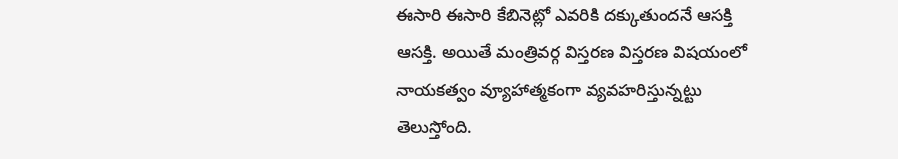ఈసారి ఈసారి కేబినెట్లో ఎవరికి దక్కుతుందనే ఆసక్తి ఆసక్తి. అయితే మంత్రివర్గ విస్తరణ విస్తరణ విషయంలో నాయకత్వం వ్యూహాత్మకంగా వ్యవహరిస్తున్నట్టు తెలుస్తోంది.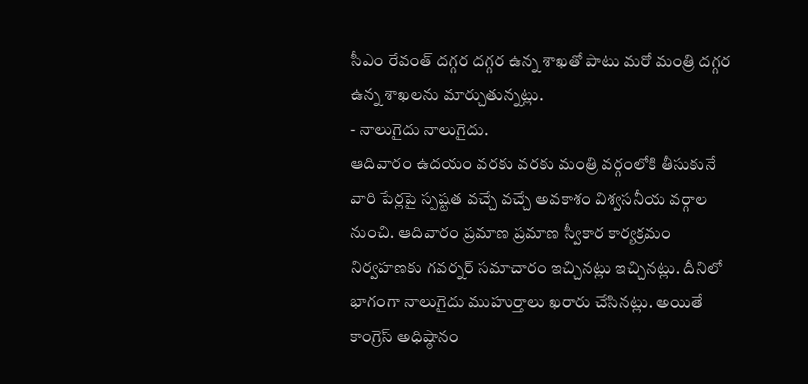సీఎం రేవంత్ దగ్గర దగ్గర ఉన్న శాఖతో పాటు మరో మంత్రి దగ్గర ఉన్న శాఖలను మార్చుతున్నట్లు.
- నాలుగైదు నాలుగైదు.
ఆదివారం ఉదయం వరకు వరకు మంత్రి వర్గంలోకి తీసుకునే వారి పేర్లపై స్పష్టత వచ్చే వచ్చే అవకాశం విశ్వసనీయ వర్గాల నుంచి. ఆదివారం ప్రమాణ ప్రమాణ స్వీకార కార్యక్రమం నిర్వహణకు గవర్నర్ సమాచారం ఇచ్చినట్లు ఇచ్చినట్లు. దీనిలో భాగంగా నాలుగైదు ముహుర్తాలు ఖరారు చేసినట్లు. అయితే కాంగ్రెస్ అధిష్ఠానం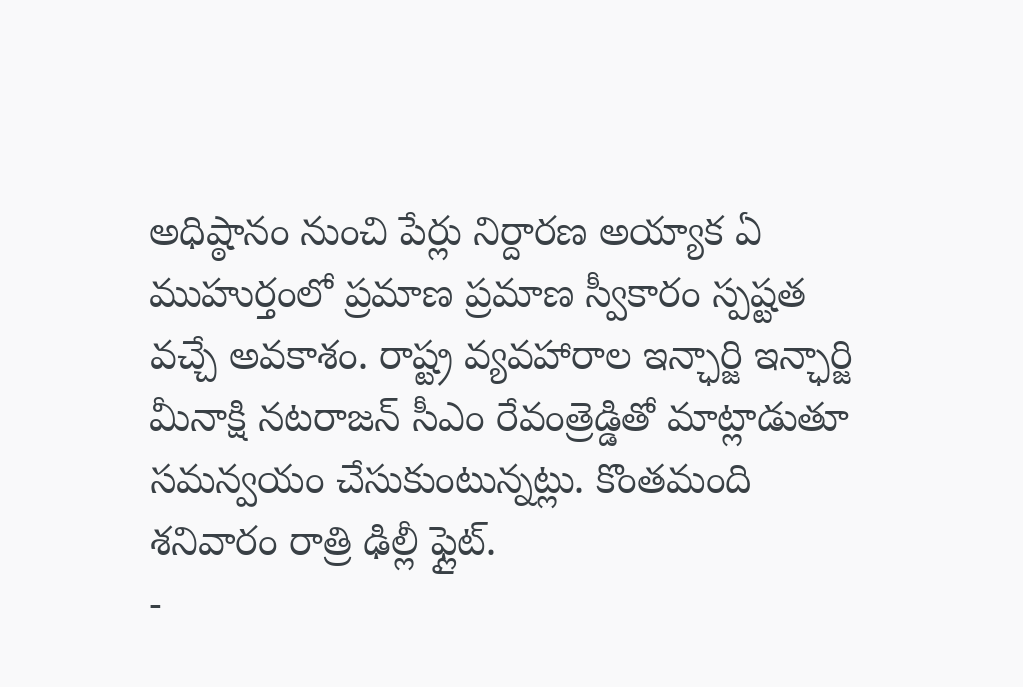అధిష్ఠానం నుంచి పేర్లు నిర్దారణ అయ్యాక ఏ ముహుర్తంలో ప్రమాణ ప్రమాణ స్వీకారం స్పష్టత వచ్చే అవకాశం. రాష్ట్ర వ్యవహారాల ఇన్ఛార్జి ఇన్ఛార్జి మీనాక్షి నటరాజన్ సీఎం రేవంత్రెడ్డితో మాట్లాడుతూ సమన్వయం చేసుకుంటున్నట్లు. కొంతమంది శనివారం రాత్రి ఢిల్లీ ఫ్లైట్.
-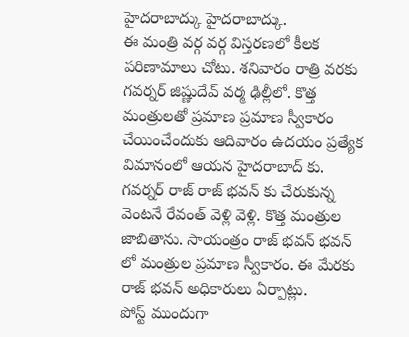హైదరాబాద్కు హైదరాబాద్కు.
ఈ మంత్రి వర్గ వర్గ విస్తరణలో కీలక పరిణామాలు చోటు. శనివారం రాత్రి వరకు గవర్నర్ జిష్ణుదేవ్ వర్మ ఢిల్లీలో. కొత్త మంత్రులతో ప్రమాణ ప్రమాణ స్వీకారం చేయించేందుకు ఆదివారం ఉదయం ప్రత్యేక విమానంలో ఆయన హైదరాబాద్ కు. గవర్నర్ రాజ్ రాజ్ భవన్ కు చేరుకున్న వెంటనే రేవంత్ వెళ్లి వెళ్లి. కొత్త మంత్రుల జాబితాను. సాయంత్రం రాజ్ భవన్ భవన్ లో మంత్రుల ప్రమాణ స్వీకారం. ఈ మేరకు రాజ్ భవన్ అధికారులు ఏర్పాట్లు.
పోస్ట్ ముందుగా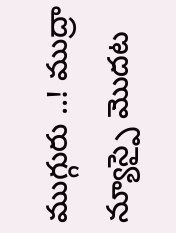ముగ్గురు ..! ముద్రా న్యూస్పై మొదట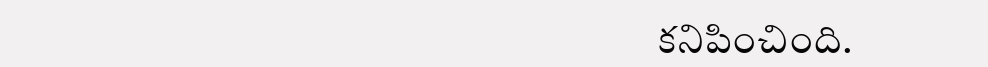కనిపించింది.